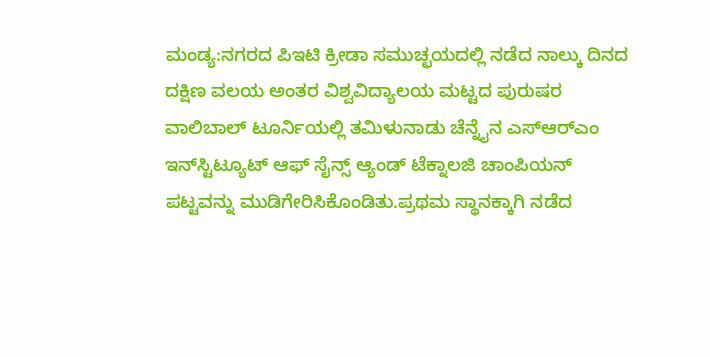ಮಂಡ್ಯ:ನಗರದ ಪಿಇಟಿ ಕ್ರೀಡಾ ಸಮುಚ್ಛಯದಲ್ಲಿ ನಡೆದ ನಾಲ್ಕು ದಿನದ ದಕ್ಷಿಣ ವಲಯ ಅಂತರ ವಿಶ್ವವಿದ್ಯಾಲಯ ಮಟ್ಟದ ಪುರುಷರ ವಾಲಿಬಾಲ್ ಟೂರ್ನಿಯಲ್ಲಿ ತಮಿಳುನಾಡು ಚೆನ್ನೈನ ಎಸ್‌ಆರ್‌ಎಂ ಇನ್‌ಸ್ಟಿಟ್ಯೂಟ್ ಆಫ್ ಸೈನ್ಸ್ ಆ್ಯಂಡ್ ಟೆಕ್ನಾಲಜಿ ಚಾಂಪಿಯನ್ ಪಟ್ಟವನ್ನು ಮುಡಿಗೇರಿಸಿಕೊಂಡಿತು.ಪ್ರಥಮ ಸ್ಥಾನಕ್ಕಾಗಿ ನಡೆದ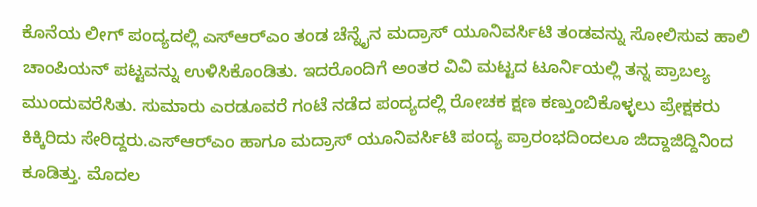ಕೊನೆಯ ಲೀಗ್ ಪಂದ್ಯದಲ್ಲಿ ಎಸ್‌ಆರ್‌ಎಂ ತಂಡ ಚೆನ್ನೈನ ಮದ್ರಾಸ್ ಯೂನಿವರ್ಸಿಟಿ ತಂಡವನ್ನು ಸೋಲಿಸುವ ಹಾಲಿ ಚಾಂಪಿಯನ್ ಪಟ್ಟವನ್ನು ಉಳಿಸಿಕೊಂಡಿತು. ಇದರೊಂದಿಗೆ ಅಂತರ ವಿವಿ ಮಟ್ಟದ ಟೂರ್ನಿಯಲ್ಲಿ ತನ್ನ ಪ್ರಾಬಲ್ಯ ಮುಂದುವರೆಸಿತು. ಸುಮಾರು ಎರಡೂವರೆ ಗಂಟೆ ನಡೆದ ಪಂದ್ಯದಲ್ಲಿ ರೋಚಕ ಕ್ಷಣ ಕಣ್ತುಂಬಿಕೊಳ್ಳಲು ಪ್ರೇಕ್ಷಕರು ಕಿಕ್ಕಿರಿದು ಸೇರಿದ್ದರು.ಎಸ್‌ಆರ್‌ಎಂ ಹಾಗೂ ಮದ್ರಾಸ್ ಯೂನಿವರ್ಸಿಟಿ ಪಂದ್ಯ ಪ್ರಾರಂಭದಿಂದಲೂ ಜಿದ್ದಾಜಿದ್ದಿನಿಂದ ಕೂಡಿತ್ತು. ಮೊದಲ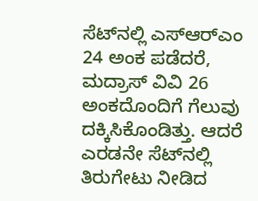ಸೆಟ್‌ನಲ್ಲಿ ಎಸ್‌ಆರ್‌ಎಂ 24 ಅಂಕ ಪಡೆದರೆ, ಮದ್ರಾಸ್ ವಿವಿ 26 ಅಂಕದೊಂದಿಗೆ ಗೆಲುವು ದಕ್ಕಿಸಿಕೊಂಡಿತ್ತು. ಆದರೆ ಎರಡನೇ ಸೆಟ್‌ನಲ್ಲಿ ತಿರುಗೇಟು ನೀಡಿದ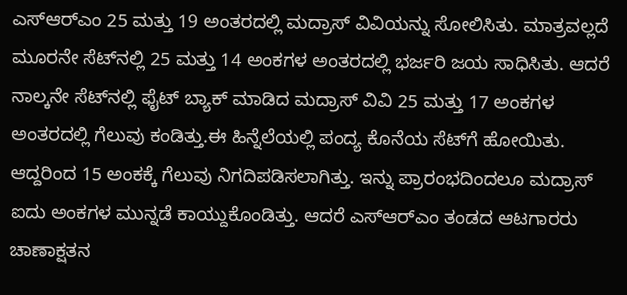ಎಸ್‌ಆರ್‌ಎಂ 25 ಮತ್ತು 19 ಅಂತರದಲ್ಲಿ ಮದ್ರಾಸ್ ವಿವಿಯನ್ನು ಸೋಲಿಸಿತು. ಮಾತ್ರವಲ್ಲದೆ ಮೂರನೇ ಸೆಟ್‌ನಲ್ಲಿ 25 ಮತ್ತು 14 ಅಂಕಗಳ ಅಂತರದಲ್ಲಿ ಭರ್ಜರಿ ಜಯ ಸಾಧಿಸಿತು. ಆದರೆ ನಾಲ್ಕನೇ ಸೆಟ್‌ನಲ್ಲಿ ಫೈಟ್ ಬ್ಯಾಕ್ ಮಾಡಿದ ಮದ್ರಾಸ್ ವಿವಿ 25 ಮತ್ತು 17 ಅಂಕಗಳ ಅಂತರದಲ್ಲಿ ಗೆಲುವು ಕಂಡಿತ್ತು.ಈ ಹಿನ್ನೆಲೆಯಲ್ಲಿ ಪಂದ್ಯ ಕೊನೆಯ ಸೆಟ್‌ಗೆ ಹೋಯಿತು. ಆದ್ದರಿಂದ 15 ಅಂಕಕ್ಕೆ ಗೆಲುವು ನಿಗದಿಪಡಿಸಲಾಗಿತ್ತು. ಇನ್ನು ಪ್ರಾರಂಭದಿಂದಲೂ ಮದ್ರಾಸ್ ಐದು ಅಂಕಗಳ ಮುನ್ನಡೆ ಕಾಯ್ದುಕೊಂಡಿತ್ತು. ಆದರೆ ಎಸ್‌ಆರ್‌ಎಂ ತಂಡದ ಆಟಗಾರರು ಚಾಣಾಕ್ಷತನ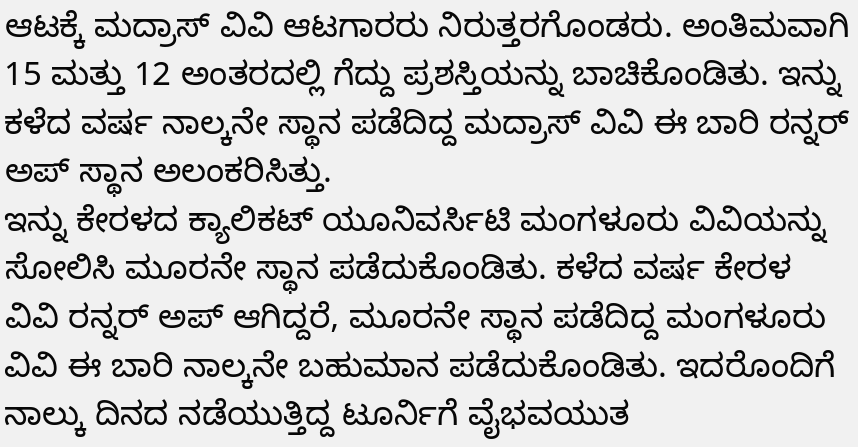ಆಟಕ್ಕೆ ಮದ್ರಾಸ್ ವಿವಿ ಆಟಗಾರರು ನಿರುತ್ತರಗೊಂಡರು. ಅಂತಿಮವಾಗಿ 15 ಮತ್ತು 12 ಅಂತರದಲ್ಲಿ ಗೆದ್ದು ಪ್ರಶಸ್ತಿಯನ್ನು ಬಾಚಿಕೊಂಡಿತು. ಇನ್ನು ಕಳೆದ ವರ್ಷ ನಾಲ್ಕನೇ ಸ್ಥಾನ ಪಡೆದಿದ್ದ ಮದ್ರಾಸ್ ವಿವಿ ಈ ಬಾರಿ ರನ್ನರ್ ಅಪ್ ಸ್ಥಾನ ಅಲಂಕರಿಸಿತ್ತು.
ಇನ್ನು ಕೇರಳದ ಕ್ಯಾಲಿಕಟ್ ಯೂನಿವರ್ಸಿಟಿ ಮಂಗಳೂರು ವಿವಿಯನ್ನು ಸೋಲಿಸಿ ಮೂರನೇ ಸ್ಥಾನ ಪಡೆದುಕೊಂಡಿತು. ಕಳೆದ ವರ್ಷ ಕೇರಳ ವಿವಿ ರನ್ನರ್ ಅಪ್ ಆಗಿದ್ದರೆ, ಮೂರನೇ ಸ್ಥಾನ ಪಡೆದಿದ್ದ ಮಂಗಳೂರು ವಿವಿ ಈ ಬಾರಿ ನಾಲ್ಕನೇ ಬಹುಮಾನ ಪಡೆದುಕೊಂಡಿತು. ಇದರೊಂದಿಗೆ ನಾಲ್ಕು ದಿನದ ನಡೆಯುತ್ತಿದ್ದ ಟೂರ್ನಿಗೆ ವೈಭವಯುತ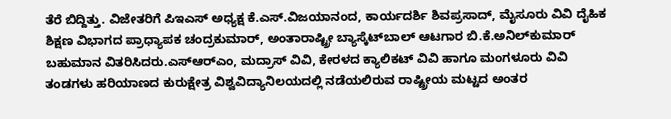ತೆರೆ ಬಿದ್ದಿತ್ತು. ವಿಜೇತರಿಗೆ ಪಿಇಎಸ್ ಅಧ್ಯಕ್ಷ ಕೆ.ಎಸ್.ವಿಜಯಾನಂದ, ಕಾರ್ಯದರ್ಶಿ ಶಿವಪ್ರಸಾದ್, ಮೈಸೂರು ವಿವಿ ದೈಹಿಕ ಶಿಕ್ಷಣ ವಿಭಾಗದ ಪ್ರಾಧ್ಯಾಪಕ ಚಂದ್ರಕುಮಾರ್, ಅಂತಾರಾಷ್ಟ್ರೀ ಬ್ಯಾಸ್ಕೆಟ್‌ಬಾಲ್ ಆಟಗಾರ ಬಿ.ಕೆ.ಅನಿಲ್‌ಕುಮಾರ್ ಬಹುಮಾನ ವಿತರಿಸಿದರು.ಎಸ್‌ಆರ್‌ಎಂ, ಮದ್ರಾಸ್ ವಿವಿ, ಕೇರಳದ ಕ್ಯಾಲಿಕಟ್ ವಿವಿ ಹಾಗೂ ಮಂಗಳೂರು ವಿವಿ ತಂಡಗಳು ಹರಿಯಾಣದ ಕುರುಕ್ಷೇತ್ರ ವಿಶ್ವವಿದ್ಯಾನಿಲಯದಲ್ಲಿ ನಡೆಯಲಿರುವ ರಾಷ್ಟ್ರೀಯ ಮಟ್ಟದ ಅಂತರ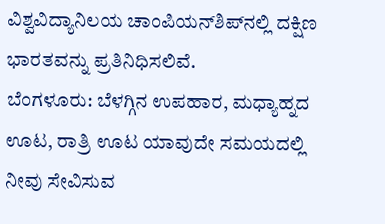ವಿಶ್ವವಿದ್ಯಾನಿಲಯ ಚಾಂಪಿಯನ್‌ಶಿಪ್‌ನಲ್ಲಿ ದಕ್ಷಿಣ ಭಾರತವನ್ನು ಪ್ರತಿನಿಧಿಸಲಿವೆ.
ಬೆಂಗಳೂರು: ಬೆಳಗ್ಗಿನ ಉಪಹಾರ, ಮಧ್ಯಾಹ್ನದ ಊಟ, ರಾತ್ರಿ ಊಟ ಯಾವುದೇ ಸಮಯದಲ್ಲಿ ನೀವು ಸೇವಿಸುವ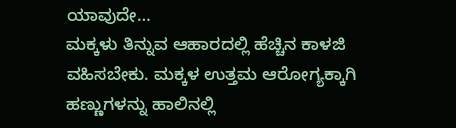ಯಾವುದೇ…
ಮಕ್ಕಳು ತಿನ್ನುವ ಆಹಾರದಲ್ಲಿ ಹೆಚ್ಚಿನ ಕಾಳಜಿ ವಹಿಸಬೇಕು. ಮಕ್ಕಳ ಉತ್ತಮ ಆರೋಗ್ಯಕ್ಕಾಗಿ ಹಣ್ಣುಗಳನ್ನು ಹಾಲಿನಲ್ಲಿ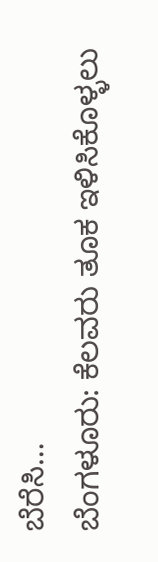ಬೆರೆಸಿ…
ಬೆಂಗಳೂರು: ಕೆಲವರು ತೂಕ ಇಳಿಸಿಕೊಳ್ಳಲು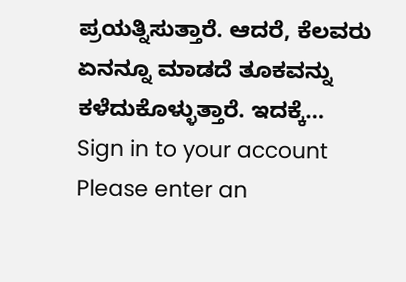ಪ್ರಯತ್ನಿಸುತ್ತಾರೆ. ಆದರೆ, ಕೆಲವರು ಏನನ್ನೂ ಮಾಡದೆ ತೂಕವನ್ನು ಕಳೆದುಕೊಳ್ಳುತ್ತಾರೆ. ಇದಕ್ಕೆ…
Sign in to your account
Please enter an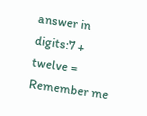answer in digits:7 + twelve =
Remember me